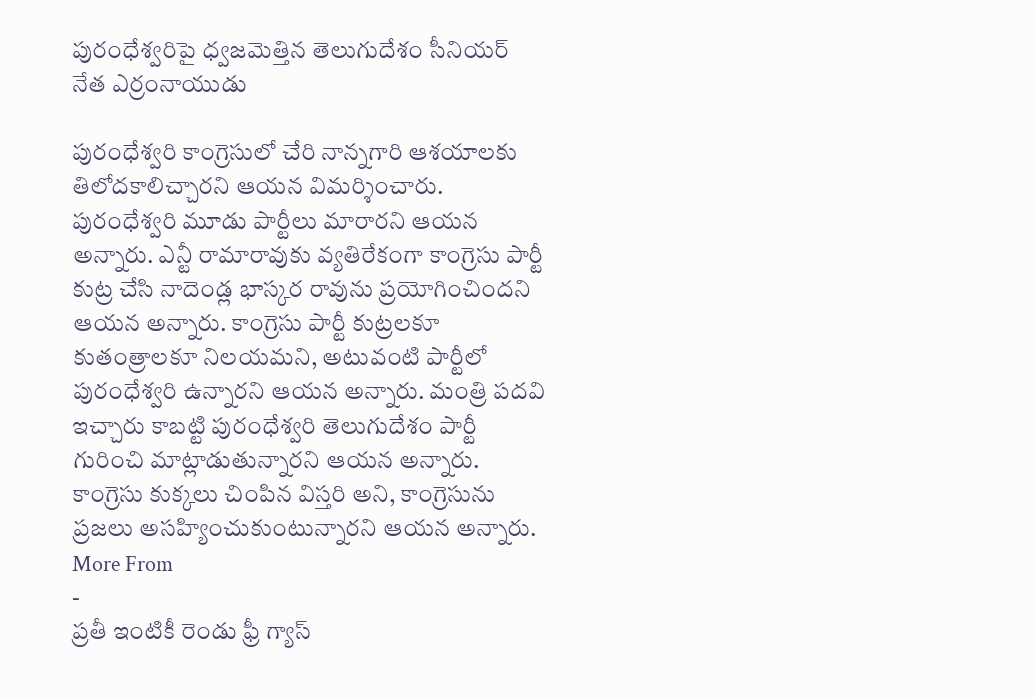పురంధేశ్వరిపై ధ్వజమెత్తిన తెలుగుదేశం సీనియర్ నేత ఎర్రంనాయుడు

పురంధేశ్వరి కాంగ్రెసులో చేరి నాన్నగారి ఆశయాలకు తిలోదకాలిచ్చారని ఆయన విమర్శించారు. పురంధేశ్వరి మూడు పార్టీలు మారారని ఆయన అన్నారు. ఎన్టీ రామారావుకు వ్యతిరేకంగా కాంగ్రెసు పార్టీ కుట్ర చేసి నాదెండ్ల భాస్కర రావును ప్రయోగించిందని ఆయన అన్నారు. కాంగ్రెసు పార్టీ కుట్రలకూ కుతంత్రాలకూ నిలయమని, అటువంటి పార్టీలో పురంధేశ్వరి ఉన్నారని ఆయన అన్నారు. మంత్రి పదవి ఇచ్చారు కాబట్టి పురంధేశ్వరి తెలుగుదేశం పార్టీ గురించి మాట్లాడుతున్నారని ఆయన అన్నారు. కాంగ్రెసు కుక్కలు చింపిన విస్తరి అని, కాంగ్రెసును ప్రజలు అసహ్యించుకుంటున్నారని ఆయన అన్నారు.
More From
-
ప్రతీ ఇంటికీ రెండు ఫ్రీ గ్యాస్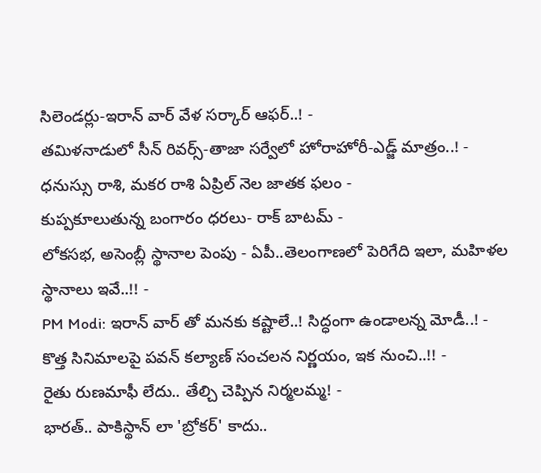సిలెండర్లు-ఇరాన్ వార్ వేళ సర్కార్ ఆఫర్..! -
తమిళనాడులో సీన్ రివర్స్-తాజా సర్వేలో హోరాహోరీ-ఎడ్జ్ మాత్రం..! -
ధనుస్సు రాశి, మకర రాశి ఏప్రిల్ నెల జాతక ఫలం -
కుప్పకూలుతున్న బంగారం ధరలు- రాక్ బాటమ్ -
లోకసభ, అసెంబ్లీ స్థానాల పెంపు - ఏపీ..తెలంగాణలో పెరిగేది ఇలా, మహిళల స్థానాలు ఇవే..!! -
PM Modi: ఇరాన్ వార్ తో మనకు కష్టాలే..! సిద్ధంగా ఉండాలన్న మోడీ..! -
కొత్త సినిమాలపై పవన్ కల్యాణ్ సంచలన నిర్ణయం, ఇక నుంచి..!! -
రైతు రుణమాఫీ లేదు.. తేల్చి చెప్పిన నిర్మలమ్మ! -
భారత్.. పాకిస్థాన్ లా 'బ్రోకర్' కాదు..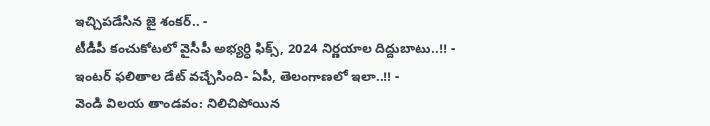ఇచ్చిపడేసిన జై శంకర్.. -
టీడీపీ కంచుకోటలో వైసీపీ అభ్యర్ధి ఫిక్స్, 2024 నిర్ణయాల దిద్దుబాటు..!! -
ఇంటర్ ఫలితాల డేట్ వచ్చేసింది- ఏపీ, తెలంగాణలో ఇలా..!! -
వెండి విలయ తాండవం: నిలిచిపోయిన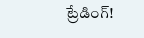ట్రేడింగ్!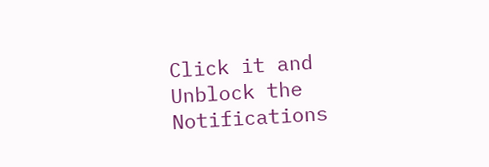Click it and Unblock the Notifications